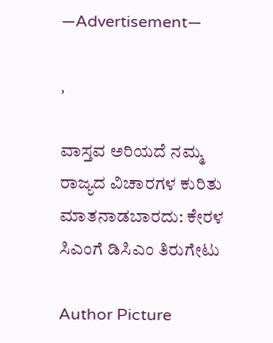—Advertisement—

,

ವಾಸ್ತವ ಅರಿಯದೆ ನಮ್ಮ ರಾಜ್ಯದ ವಿಚಾರಗಳ ಕುರಿತು ಮಾತನಾಡಬಾರದು: ಕೇರಳ ಸಿಎಂಗೆ ಡಿಸಿಎಂ ತಿರುಗೇಟು

Author Picture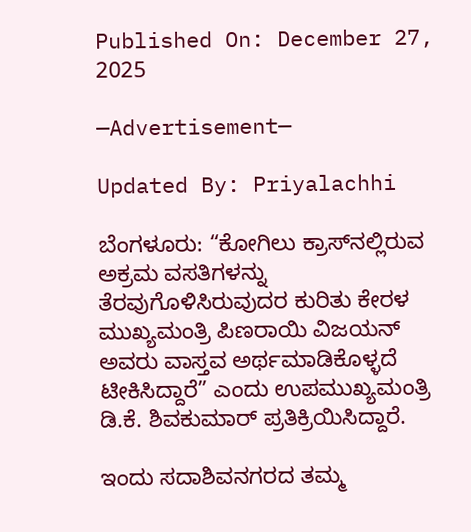Published On: December 27, 2025

—Advertisement—

Updated By: Priyalachhi

ಬೆಂಗಳೂರು: “ಕೋಗಿಲು ಕ್ರಾಸ್‌ನಲ್ಲಿರುವ ಅಕ್ರಮ ವಸತಿಗಳನ್ನು ತೆರವುಗೊಳಿಸಿರುವುದರ ಕುರಿತು ಕೇರಳ ಮುಖ್ಯಮಂತ್ರಿ ಪಿಣರಾಯಿ ವಿಜಯನ್ ಅವರು ವಾಸ್ತವ ಅರ್ಥಮಾಡಿಕೊಳ್ಳದೆ ಟೀಕಿಸಿದ್ದಾರೆ” ಎಂದು ಉಪಮುಖ್ಯಮಂತ್ರಿ ಡಿ.ಕೆ. ಶಿವಕುಮಾರ್ ಪ್ರತಿಕ್ರಿಯಿಸಿದ್ದಾರೆ.

ಇಂದು ಸದಾಶಿವನಗರದ ತಮ್ಮ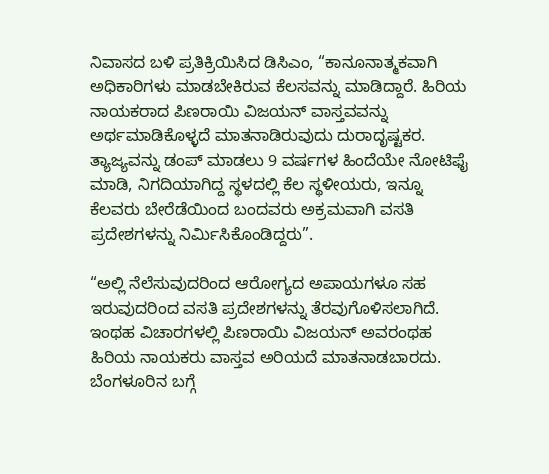ನಿವಾಸದ ಬಳಿ ಪ್ರತಿಕ್ರಿಯಿಸಿದ ಡಿಸಿಎಂ, “ಕಾನೂನಾತ್ಮಕವಾಗಿ ಅಧಿಕಾರಿಗಳು ಮಾಡಬೇಕಿರುವ ಕೆಲಸವನ್ನು ಮಾಡಿದ್ದಾರೆ. ಹಿರಿಯ ನಾಯಕರಾದ ಪಿಣರಾಯಿ ವಿಜಯನ್ ವಾಸ್ತವವನ್ನು ಅರ್ಥಮಾಡಿಕೊಳ್ಳದೆ ಮಾತನಾಡಿರುವುದು ದುರಾದೃಷ್ಟಕರ. ತ್ಯಾಜ್ಯವನ್ನು ಡಂಪ್ ಮಾಡಲು 9 ವರ್ಷಗಳ ಹಿಂದೆಯೇ ನೋಟಿಫೈ ಮಾಡಿ, ನಿಗದಿಯಾಗಿದ್ದ ಸ್ಥಳದಲ್ಲಿ ಕೆಲ ಸ್ಥಳೀಯರು, ಇನ್ನೂ ಕೆಲವರು ಬೇರೆಡೆಯಿಂದ ಬಂದವರು ಅಕ್ರಮವಾಗಿ ವಸತಿ ಪ್ರದೇಶಗಳನ್ನು ನಿರ್ಮಿಸಿಕೊಂಡಿದ್ದರು”.

“ಅಲ್ಲಿ ನೆಲೆಸುವುದರಿಂದ ಆರೋಗ್ಯದ ಅಪಾಯಗಳೂ ಸಹ ಇರುವುದರಿಂದ ವಸತಿ ಪ್ರದೇಶಗಳನ್ನು ತೆರವುಗೊಳಿಸಲಾಗಿದೆ. ಇಂಥಹ ವಿಚಾರಗಳಲ್ಲಿ ಪಿಣರಾಯಿ ವಿಜಯನ್ ಅವರಂಥಹ ಹಿರಿಯ ನಾಯಕರು ವಾಸ್ತವ ಅರಿಯದೆ ಮಾತನಾಡಬಾರದು. ಬೆಂಗಳೂರಿನ ಬಗ್ಗೆ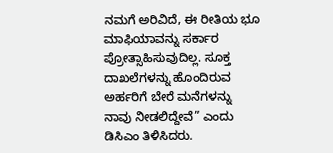ನಮಗೆ ಅರಿವಿದೆ, ಈ ರೀತಿಯ ಭೂ ಮಾಫಿಯಾವನ್ನು ಸರ್ಕಾರ ಪ್ರೋತ್ಸಾಹಿಸುವುದಿಲ್ಲ. ಸೂಕ್ತ ದಾಖಲೆಗಳನ್ನು ಹೊಂದಿರುವ ಅರ್ಹರಿಗೆ ಬೇರೆ ಮನೆಗಳನ್ನು ನಾವು ನೀಡಲಿದ್ದೇವೆ” ಎಂದು ಡಿಸಿಎಂ ತಿಳಿಸಿದರು.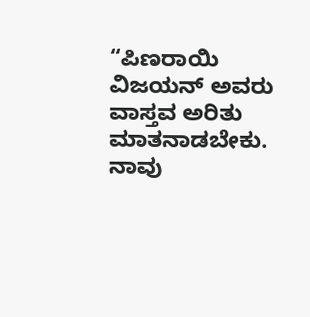“ಪಿಣರಾಯಿ ವಿಜಯನ್ ಅವರು ವಾಸ್ತವ ಅರಿತು ಮಾತನಾಡಬೇಕು. ನಾವು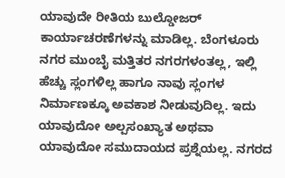ಯಾವುದೇ ರೀತಿಯ ಬುಲ್ಡೋಜರ್ ಕಾರ್ಯಾಚರಣೆಗಳನ್ನು ಮಾಡಿಲ್ಲ. ಬೆಂಗಳೂರು ನಗರ ಮುಂಬೈ ಮತ್ತಿತರ ನಗರಗಳಂತಲ್ಲ, ಇಲ್ಲಿ ಹೆಚ್ಚು ಸ್ಲಂಗಳಿಲ್ಲ ಹಾಗೂ ನಾವು ಸ್ಲಂಗಳ ನಿರ್ಮಾಣಕ್ಕೂ ಅವಕಾಶ ನೀಡುವುದಿಲ್ಲ. ಇದು ಯಾವುದೋ ಅಲ್ಪಸಂಖ್ಯಾತ ಅಥವಾ ಯಾವುದೋ ಸಮುದಾಯದ ಪ್ರಶ್ನೆಯಲ್ಲ. ನಗರದ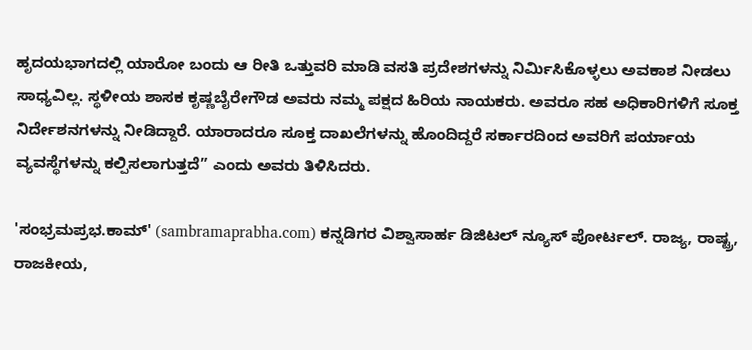ಹೃದಯಭಾಗದಲ್ಲಿ ಯಾರೋ ಬಂದು ಆ ರೀತಿ ಒತ್ತುವರಿ ಮಾಡಿ ವಸತಿ ಪ್ರದೇಶಗಳನ್ನು ನಿರ್ಮಿಸಿಕೊಳ್ಳಲು ಅವಕಾಶ ನೀಡಲು ಸಾಧ್ಯವಿಲ್ಲ. ಸ್ಥಳೀಯ ಶಾಸಕ ಕೃಷ್ಣಬೈರೇಗೌಡ ಅವರು ನಮ್ಮ ಪಕ್ಷದ ಹಿರಿಯ ನಾಯಕರು. ಅವರೂ ಸಹ ಅಧಿಕಾರಿಗಳಿಗೆ ಸೂಕ್ತ ನಿರ್ದೇಶನಗಳನ್ನು ನೀಡಿದ್ದಾರೆ. ಯಾರಾದರೂ ಸೂಕ್ತ ದಾಖಲೆಗಳನ್ನು ಹೊಂದಿದ್ದರೆ ಸರ್ಕಾರದಿಂದ ಅವರಿಗೆ ಪರ್ಯಾಯ ವ್ಯವಸ್ಥೆಗಳನ್ನು ಕಲ್ಪಿಸಲಾಗುತ್ತದೆ” ಎಂದು ಅವರು ತಿಳಿಸಿದರು.

'ಸಂಭ್ರಮಪ್ರಭ.ಕಾಮ್' (sambramaprabha.com) ಕನ್ನಡಿಗರ ವಿಶ್ವಾಸಾರ್ಹ ಡಿಜಿಟಲ್ ನ್ಯೂಸ್ ಪೋರ್ಟಲ್. ರಾಜ್ಯ, ರಾಷ್ಟ್ರ, ರಾಜಕೀಯ,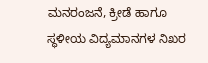ಮನರಂಜನೆ, ಕ್ರೀಡೆ ಹಾಗೂ ಸ್ಥಳೀಯ ವಿದ್ಯಮಾನಗಳ ನಿಖರ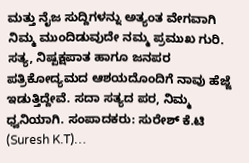ಮತ್ತು ನೈಜ ಸುದ್ದಿಗಳನ್ನು ಅತ್ಯಂತ ವೇಗವಾಗಿ ನಿಮ್ಮ ಮುಂದಿಡುವುದೇ ನಮ್ಮ ಪ್ರಮುಖ ಗುರಿ. ಸತ್ಯ, ನಿಷ್ಪಕ್ಷಪಾತ ಹಾಗೂ ಜನಪರ ಪತ್ರಿಕೋದ್ಯಮದ ಆಶಯದೊಂದಿಗೆ ನಾವು ಹೆಜ್ಜೆ ಇಡುತ್ತಿದ್ದೇವೆ. ಸದಾ ಸತ್ಯದ ಪರ, ನಿಮ್ಮ ಧ್ವನಿಯಾಗಿ. ಸಂಪಾದಕರು: ಸುರೇಶ್ ಕೆ.ಟಿ (Suresh K.T)…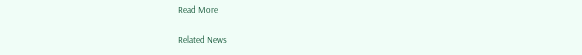Read More

Related News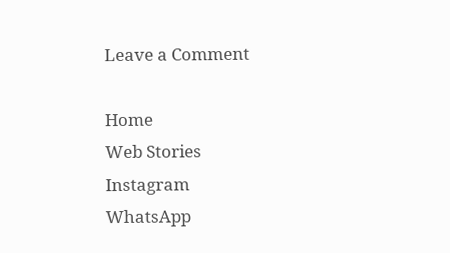Leave a Comment

Home
Web Stories
Instagram
WhatsApp